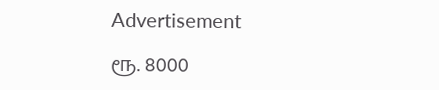Advertisement

ரூ. 8000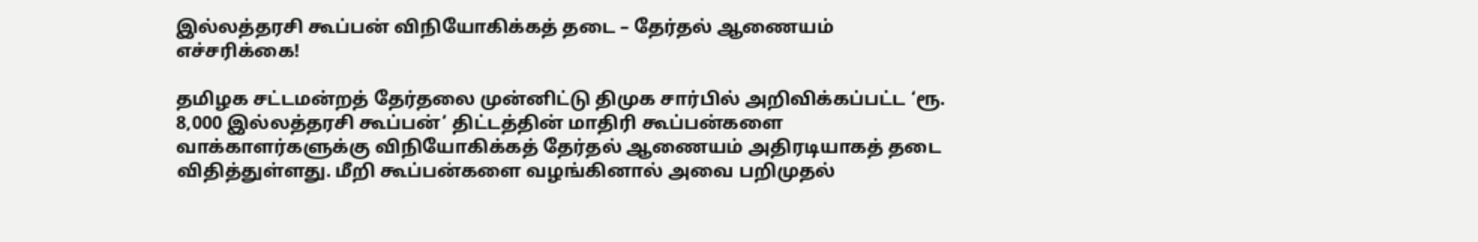இல்லத்தரசி கூப்பன் விநியோகிக்கத் தடை – தேர்தல் ஆணையம் எச்சரிக்கை!

தமிழக சட்டமன்றத் தேர்தலை முன்னிட்டு திமுக சார்பில் அறிவிக்கப்பட்ட ‘ரூ. 8,000 இல்லத்தரசி கூப்பன்’ திட்டத்தின் மாதிரி கூப்பன்களை வாக்காளர்களுக்கு விநியோகிக்கத் தேர்தல் ஆணையம் அதிரடியாகத் தடை விதித்துள்ளது. மீறி கூப்பன்களை வழங்கினால் அவை பறிமுதல்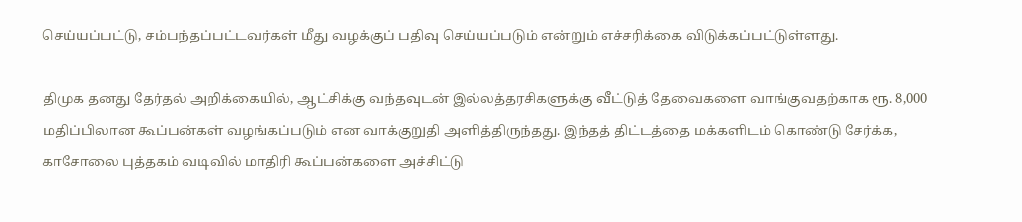செய்யப்பட்டு, சம்பந்தப்பட்டவர்கள் மீது வழக்குப் பதிவு செய்யப்படும் என்றும் எச்சரிக்கை விடுக்கப்பட்டுள்ளது.

திமுக தனது தேர்தல் அறிக்கையில், ஆட்சிக்கு வந்தவுடன் இல்லத்தரசிகளுக்கு வீட்டுத் தேவைகளை வாங்குவதற்காக ரூ. 8,000 மதிப்பிலான கூப்பன்கள் வழங்கப்படும் என வாக்குறுதி அளித்திருந்தது. இந்தத் திட்டத்தை மக்களிடம் கொண்டு சேர்க்க, காசோலை புத்தகம் வடிவில் மாதிரி கூப்பன்களை அச்சிட்டு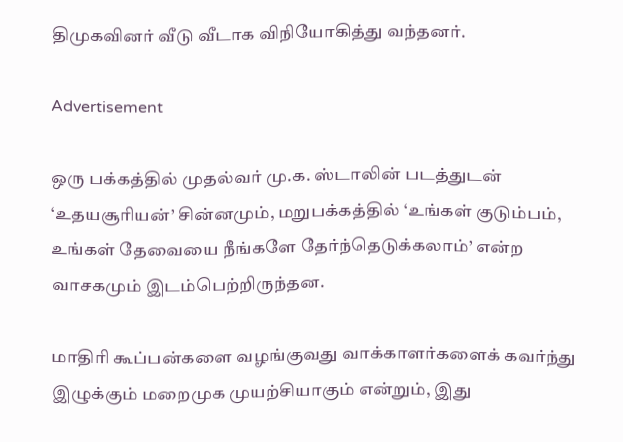திமுகவினர் வீடு வீடாக விநியோகித்து வந்தனர்.

Advertisement

ஒரு பக்கத்தில் முதல்வர் மு.க. ஸ்டாலின் படத்துடன் ‘உதயசூரியன்’ சின்னமும், மறுபக்கத்தில் ‘உங்கள் குடும்பம், உங்கள் தேவையை நீங்களே தேர்ந்தெடுக்கலாம்’ என்ற வாசகமும் இடம்பெற்றிருந்தன.

மாதிரி கூப்பன்களை வழங்குவது வாக்காளர்களைக் கவர்ந்து இழுக்கும் மறைமுக முயற்சியாகும் என்றும், இது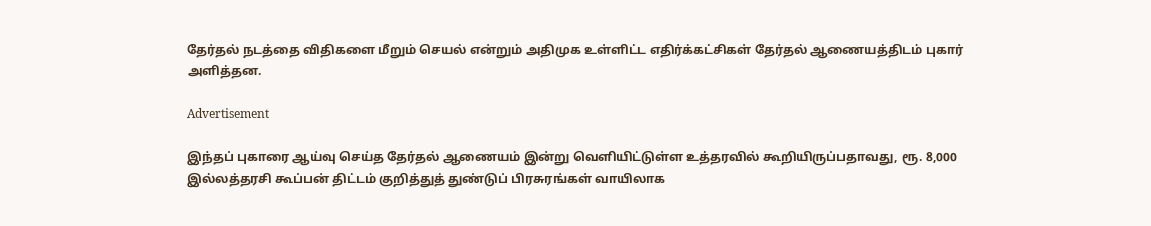தேர்தல் நடத்தை விதிகளை மீறும் செயல் என்றும் அதிமுக உள்ளிட்ட எதிர்க்கட்சிகள் தேர்தல் ஆணையத்திடம் புகார் அளித்தன.

Advertisement

இந்தப் புகாரை ஆய்வு செய்த தேர்தல் ஆணையம் இன்று வெளியிட்டுள்ள உத்தரவில் கூறியிருப்பதாவது, ரூ. 8,000 இல்லத்தரசி கூப்பன் திட்டம் குறித்துத் துண்டுப் பிரசுரங்கள் வாயிலாக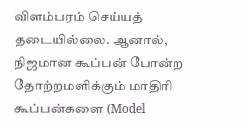விளம்பரம் செய்யத் தடையில்லை. ஆனால், நிஜமான கூப்பன் போன்ற தோற்றமளிக்கும் மாதிரி கூப்பன்களை (Model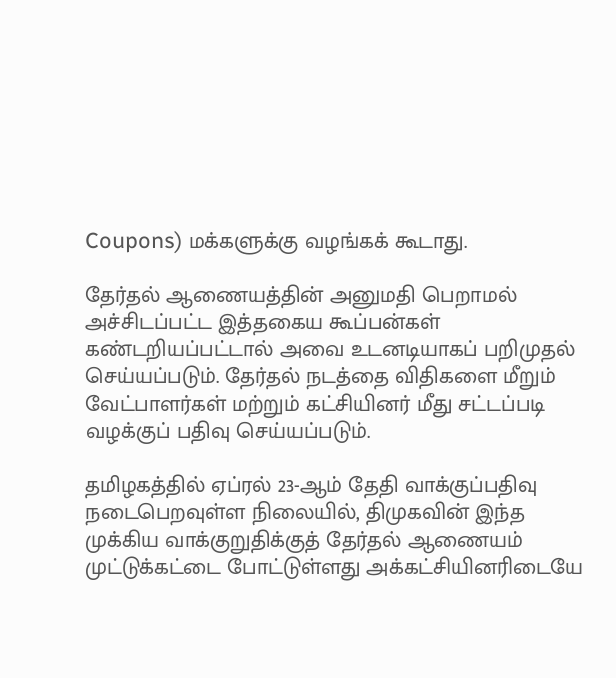Coupons) மக்களுக்கு வழங்கக் கூடாது.

தேர்தல் ஆணையத்தின் அனுமதி பெறாமல் அச்சிடப்பட்ட இத்தகைய கூப்பன்கள் கண்டறியப்பட்டால் அவை உடனடியாகப் பறிமுதல் செய்யப்படும். தேர்தல் நடத்தை விதிகளை மீறும் வேட்பாளர்கள் மற்றும் கட்சியினர் மீது சட்டப்படி வழக்குப் பதிவு செய்யப்படும்.

தமிழகத்தில் ஏப்ரல் 23-ஆம் தேதி வாக்குப்பதிவு நடைபெறவுள்ள நிலையில், திமுகவின் இந்த முக்கிய வாக்குறுதிக்குத் தேர்தல் ஆணையம் முட்டுக்கட்டை போட்டுள்ளது அக்கட்சியினரிடையே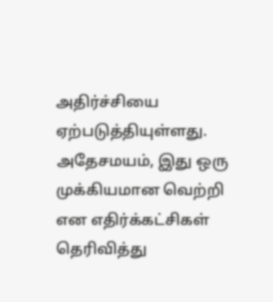அதிர்ச்சியை ஏற்படுத்தியுள்ளது. அதேசமயம், இது ஒரு முக்கியமான வெற்றி என எதிர்க்கட்சிகள் தெரிவித்து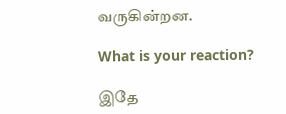வருகின்றன.

What is your reaction?

இதே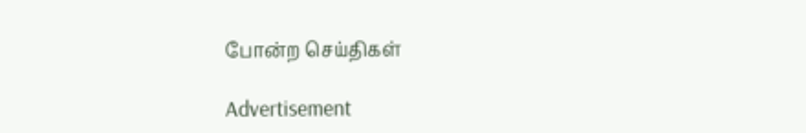போன்ற செய்திகள்

Advertisement